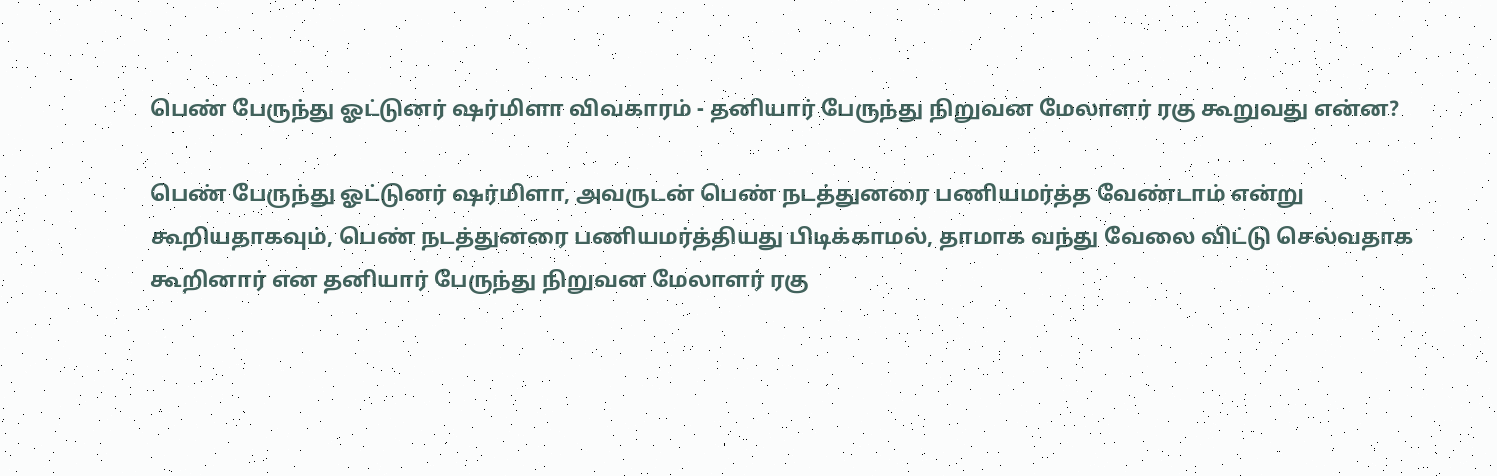பெண் பேருந்து ஓட்டுனர் ஷர்மிளா விவகாரம் - தனியார் பேருந்து நிறுவன மேலாளர் ரகு கூறுவது என்ன?

பெண் பேருந்து ஓட்டுனர் ஷர்மிளா, அவருடன் பெண் நடத்துனரை பணியமர்த்த வேண்டாம் என்று கூறியதாகவும், பெண் நடத்துனரை பணியமர்த்தியது பிடிக்காமல், தாமாக வந்து வேலை விட்டு செல்வதாக கூறினார் என தனியார் பேருந்து நிறுவன மேலாளர் ரகு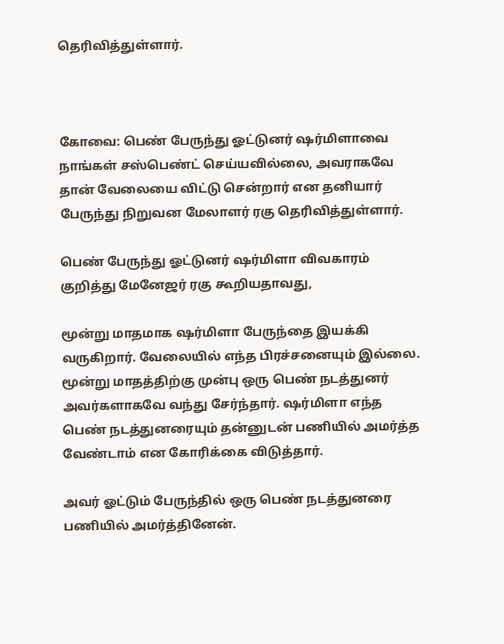தெரிவித்துள்ளார்.



கோவை: பெண் பேருந்து ஓட்டுனர் ஷர்மிளாவை நாங்கள் சஸ்பெண்ட் செய்யவில்லை, அவராகவே தான் வேலையை விட்டு சென்றார் என தனியார் பேருந்து நிறுவன மேலாளர் ரகு தெரிவித்துள்ளார்.

பெண் பேருந்து ஓட்டுனர் ஷர்மிளா விவகாரம் குறித்து மேனேஜர் ரகு கூறியதாவது,

மூன்று மாதமாக ஷர்மிளா பேருந்தை இயக்கி வருகிறார். வேலையில் எந்த பிரச்சனையும் இல்லை. மூன்று மாதத்திற்கு முன்பு ஒரு பெண் நடத்துனர் அவர்களாகவே வந்து சேர்ந்தார். ஷர்மிளா எந்த பெண் நடத்துனரையும் தன்னுடன் பணியில் அமர்த்த வேண்டாம் என கோரிக்கை விடுத்தார்.

அவர் ஓட்டும் பேருந்தில் ஒரு பெண் நடத்துனரை பணியில் அமர்த்தினேன்.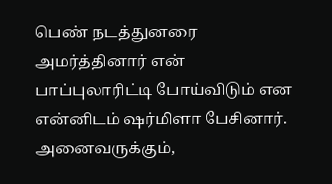பெண் நடத்துனரை அமர்த்தினார் என் பாப்புலாரிட்டி போய்விடும் என என்னிடம் ஷர்மிளா பேசினார். அனைவருக்கும்,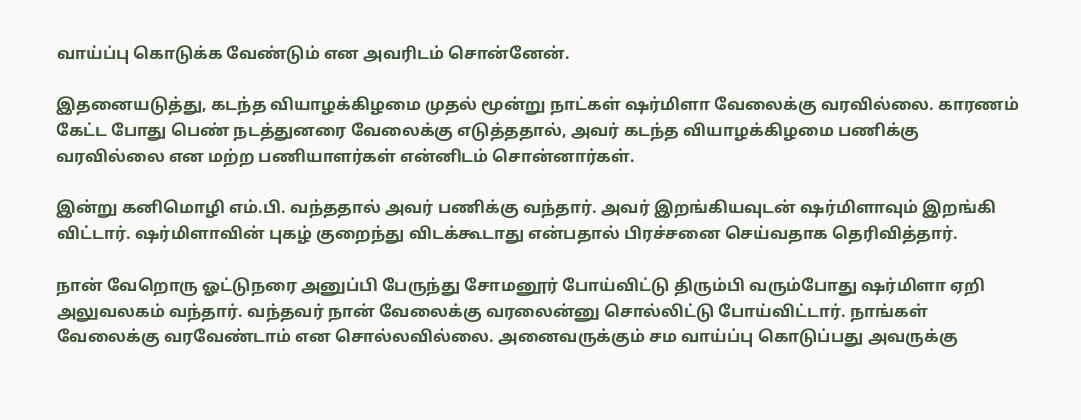வாய்ப்பு கொடுக்க வேண்டும் என அவரிடம் சொன்னேன்.

இதனையடுத்து, கடந்த வியாழக்கிழமை முதல் மூன்று நாட்கள் ஷர்மிளா வேலைக்கு வரவில்லை. காரணம் கேட்ட போது பெண் நடத்துனரை வேலைக்கு எடுத்ததால், அவர் கடந்த வியாழக்கிழமை பணிக்கு வரவில்லை என மற்ற பணியாளர்கள் என்னிடம் சொன்னார்கள்.

இன்று கனிமொழி எம்.பி. வந்ததால் அவர் பணிக்கு வந்தார். அவர் இறங்கியவுடன் ஷர்மிளாவும் இறங்கி விட்டார். ஷர்மிளாவின் புகழ் குறைந்து விடக்கூடாது என்பதால் பிரச்சனை செய்வதாக தெரிவித்தார்.

நான் வேறொரு ஓட்டுநரை அனுப்பி பேருந்து சோமனூர் போய்விட்டு திரும்பி வரும்போது ஷர்மிளா ஏறி அலுவலகம் வந்தார். வந்தவர் நான் வேலைக்கு வரலைன்னு சொல்லிட்டு போய்விட்டார். நாங்கள் வேலைக்கு வரவேண்டாம் என சொல்லவில்லை. அனைவருக்கும் சம வாய்ப்பு கொடுப்பது அவருக்கு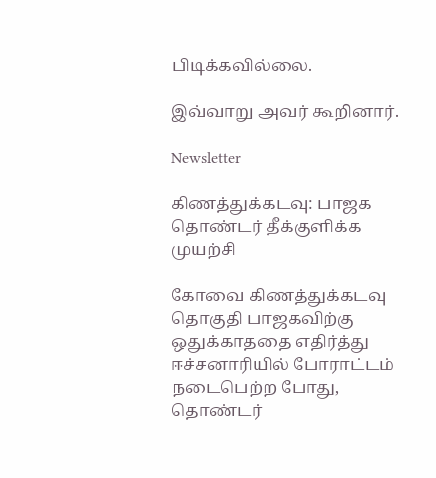பிடிக்கவில்லை.

இவ்வாறு அவர் கூறினார்.

Newsletter

கிணத்துக்கடவு: பாஜக தொண்டர் தீக்குளிக்க முயற்சி

கோவை கிணத்துக்கடவு தொகுதி பாஜகவிற்கு ஒதுக்காததை எதிர்த்து ஈச்சனாரியில் போராட்டம் நடைபெற்ற போது, தொண்டர்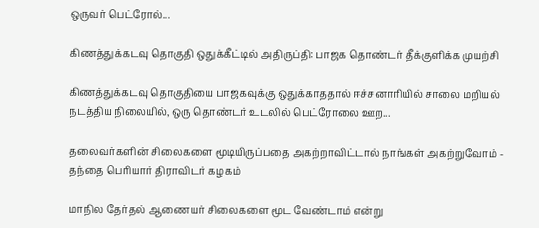ஒருவர் பெட்ரோல்...

கிணத்துக்கடவு தொகுதி ஒதுக்கீட்டில் அதிருப்தி: பாஜக தொண்டர் தீக்குளிக்க முயற்சி

கிணத்துக்கடவு தொகுதியை பாஜகவுக்கு ஒதுக்காததால் ஈச்சனாரியில் சாலை மறியல் நடத்திய நிலையில், ஒரு தொண்டர் உடலில் பெட்ரோலை ஊற...

தலைவர்களின் சிலைகளை மூடியிருப்பதை அகற்றாவிட்டால் நாங்கள் அகற்றுவோம் - தந்தை பெரியார் திராவிடர் கழகம்

மாநில தேர்தல் ஆணையர் சிலைகளை மூட வேண்டாம் என்று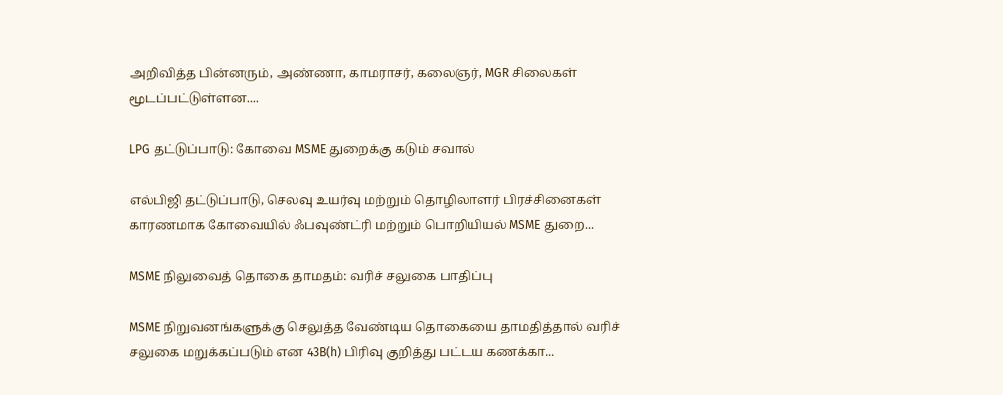அறிவித்த பின்னரும், அண்ணா, காமராசர், கலைஞர், MGR சிலைகள் மூடப்பட்டுள்ளன....

LPG தட்டுப்பாடு: கோவை MSME துறைக்கு கடும் சவால்

எல்பிஜி தட்டுப்பாடு, செலவு உயர்வு மற்றும் தொழிலாளர் பிரச்சினைகள் காரணமாக கோவையில் ஃபவுண்ட்ரி மற்றும் பொறியியல் MSME துறை...

MSME நிலுவைத் தொகை தாமதம்: வரிச் சலுகை பாதிப்பு

MSME நிறுவனங்களுக்கு செலுத்த வேண்டிய தொகையை தாமதித்தால் வரிச் சலுகை மறுக்கப்படும் என 43B(h) பிரிவு குறித்து பட்டய கணக்கா...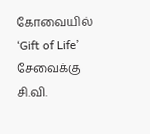கோவையில் ‘Gift of Life’ சேவைக்கு சி.வி.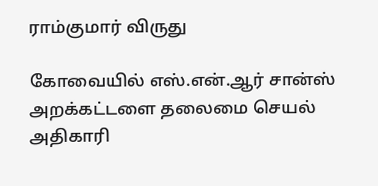ராம்குமார் விருது

கோவையில் எஸ்.என்.ஆர் சான்ஸ் அறக்கட்டளை தலைமை செயல் அதிகாரி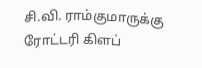சி.வி. ராம்குமாருக்கு ரோட்டரி கிளப்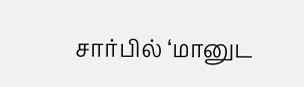சார்பில் ‘மானுட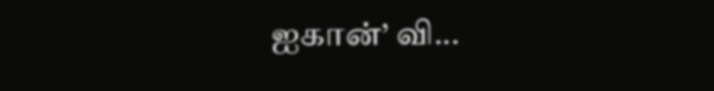ஐகான்’ வி...